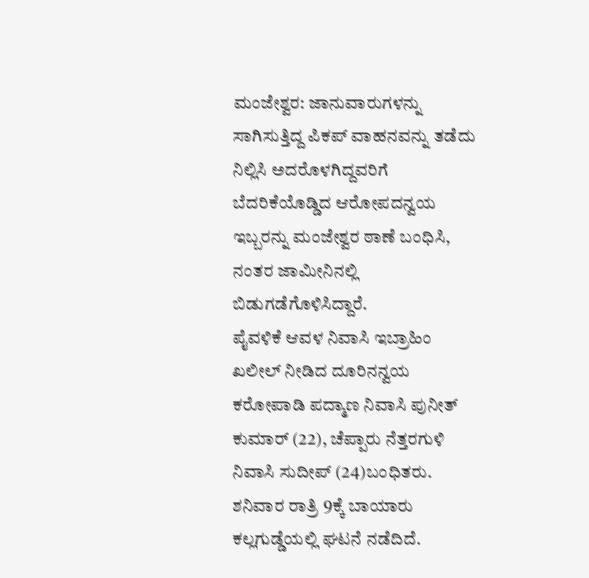ಮಂಜೇಶ್ವರ: ಜಾನುವಾರುಗಳನ್ನು ಸಾಗಿಸುತ್ತಿದ್ದ ಪಿಕಪ್ ವಾಹನವನ್ನು ತಡೆದು ನಿಲ್ಲಿಸಿ ಅದರೊಳಗಿದ್ದವರಿಗೆ ಬೆದರಿಕೆಯೊಡ್ಡಿದ ಆರೋಪದನ್ವಯ ಇಬ್ಬರನ್ನು ಮಂಜೇಶ್ವರ ಠಾಣೆ ಬಂಧಿಸಿ, ನಂತರ ಜಾಮೀನಿನಲ್ಲಿ ಬಿಡುಗಡೆಗೊಳಿಸಿದ್ದಾರೆ.
ಪೈವಳಿಕೆ ಆವಳ ನಿವಾಸಿ ಇಬ್ರಾಹಿಂ ಖಲೀಲ್ ನೀಡಿದ ದೂರಿನನ್ವಯ ಕರೋಪಾಡಿ ಪದ್ಮಾಣ ನಿವಾಸಿ ಪುನೀತ್ ಕುಮಾರ್ (22), ಚೆಪ್ಪಾರು ನೆತ್ತರಗುಳಿ ನಿವಾಸಿ ಸುದೀಪ್ (24)ಬಂಧಿತರು. ಶನಿವಾರ ರಾತ್ರಿ 9ಕ್ಕೆ ಬಾಯಾರು ಕಲ್ಲಗುಡ್ಡೆಯಲ್ಲಿ ಘಟನೆ ನಡೆದಿದೆ.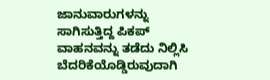ಜಾನುವಾರುಗಳನ್ನು ಸಾಗಿಸುತ್ತಿದ್ದ ಪಿಕಪ್ ವಾಹನವನ್ನು ತಡೆದು ನಿಲ್ಲಿಸಿ ಬೆದರಿಕೆಯೊಡ್ಡಿರುವುದಾಗಿ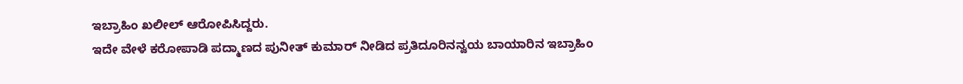ಇಬ್ರಾಹಿಂ ಖಲೀಲ್ ಆರೋಪಿಸಿದ್ದರು.
ಇದೇ ವೇಳೆ ಕರೋಪಾಡಿ ಪದ್ಮಾಣದ ಪುನೀತ್ ಕುಮಾರ್ ನೀಡಿದ ಪ್ರತಿದೂರಿನನ್ವಯ ಬಾಯಾರಿನ ಇಬ್ರಾಹಿಂ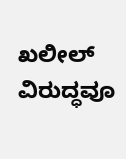ಖಲೀಲ್ ವಿರುದ್ಧವೂ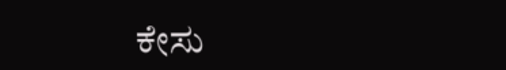ಕೇಸು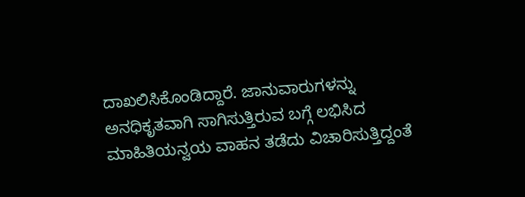ದಾಖಲಿಸಿಕೊಂಡಿದ್ದಾರೆ. ಜಾನುವಾರುಗಳನ್ನು ಅನಧಿಕೃತವಾಗಿ ಸಾಗಿಸುತ್ತಿರುವ ಬಗ್ಗೆ ಲಭಿಸಿದ ಮಾಹಿತಿಯನ್ವಯ ವಾಹನ ತಡೆದು ವಿಚಾರಿಸುತ್ತಿದ್ದಂತೆ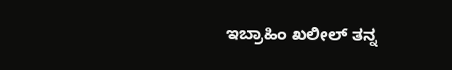ಇಬ್ರಾಹಿಂ ಖಲೀಲ್ ತನ್ನ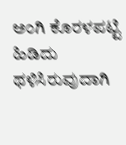ಅಂಗಿ ಕೊರಳಪಟ್ಟಿ ಹಿಡಿದು ಥಳಿಸಿರುವುದಾಗಿ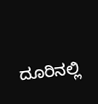ದೂರಿನಲ್ಲಿ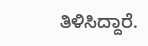ತಿಳಿಸಿದ್ದಾರೆ.